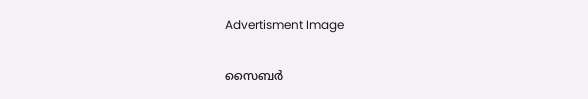Advertisment Image

സൈബർ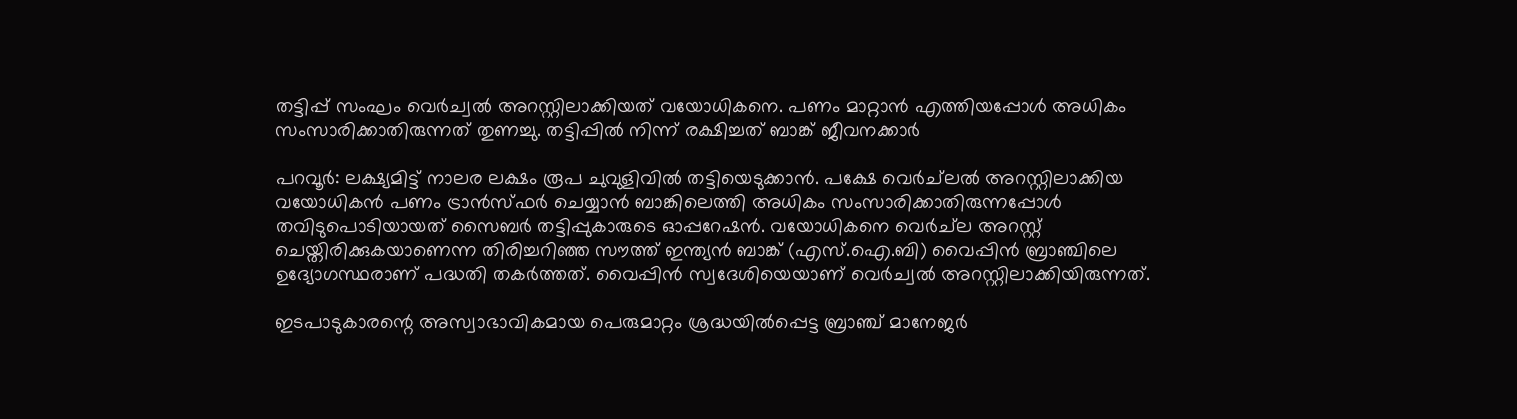തട്ടിപ്പ് സംഘം വെർച്വൽ അറസ്റ്റിലാക്കിയത് വയോധികനെ. പണം മാറ്റാൻ എത്തിയപ്പോൾ അധികം സംസാരിക്കാതിരുന്നത് തുണച്ചു. തട്ടിപ്പിൽ നിന്ന് രക്ഷിച്ചത് ബാങ്ക് ജീവനക്കാർ

പറവൂർ: ലക്ഷ്യമിട്ട് നാലര ലക്ഷം രൂപ ചുവുളിവിൽ തട്ടിയെടുക്കാൻ. പക്ഷേ വെർച്‌ലൽ അറസ്റ്റിലാക്കിയ വയോധികൻ പണം ട്രാൻസ്ഫർ ചെയ്യാൻ ബാങ്കിലെത്തി അധികം സംസാരിക്കാതിരുന്നപ്പോൾ തവിടുപൊടിയായത് സൈബർ തട്ടിപ്പുകാരുടെ ഓപ്പറേഷൻ. വയോധികനെ വെർച്‌ല അറസ്റ്റ് ചെയ്തിരിക്കുകയാണെന്ന തിരിച്ചറിഞ്ഞ സൗത്ത് ഇന്ത്യൻ ബാങ്ക് (എസ്.ഐ.ബി) വൈപ്പിൻ ബ്രാഞ്ചിലെ ഉദ്യോഗസ്ഥരാണ് പദ്ധതി തകർത്തത്. വൈപ്പിൻ സ്വദേശിയെയാണ് വെർച്വൽ അറസ്റ്റിലാക്കിയിരുന്നത്.

ഇടപാടുകാരന്റെ അസ്വാഭാവികമായ പെരുമാറ്റം ശ്രദ്ധയിൽപ്പെട്ട ബ്രാഞ്ച് മാനേജർ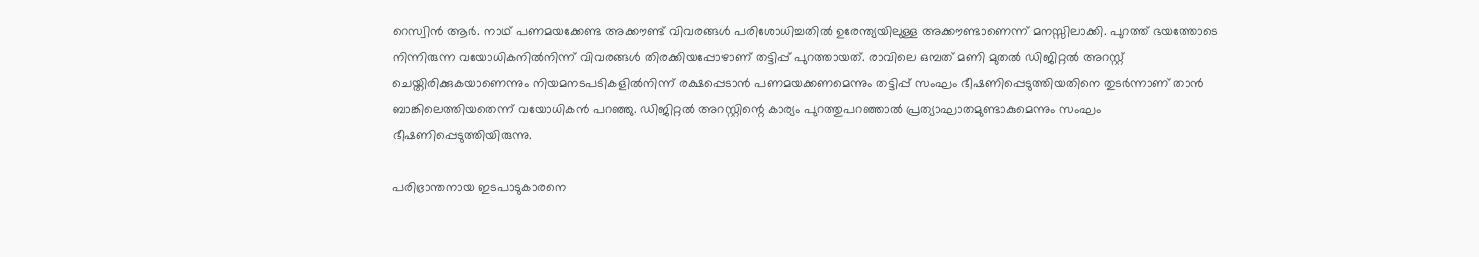റെസ്വിൻ ആർ. നാഥ് പണമയക്കേണ്ട അക്കൗണ്ട് വിവരങ്ങൾ പരിശോധിച്ചതിൽ ഉരേന്ത്യയിലുള്ള അക്കൗണ്ടാണെന്ന് മനസ്സിലാക്കി. പുറത്ത് ഭയത്തോടെ നിന്നിരുന്ന വയോധികനിൽനിന്ന് വിവരങ്ങൾ തിരക്കിയപ്പോഴാണ് തട്ടിപ്പ് പുറത്തായത്. രാവിലെ ഒമ്പത് മണി മുതൽ ഡിജിറ്റൽ അറസ്റ്റ് ചെയ്തിരിക്കുകയാണെന്നും നിയമനടപടികളിൽനിന്ന് രക്ഷപ്പെടാൻ പണമയക്കണമെന്നും തട്ടിപ്പ് സംഘം ഭീഷണിപ്പെടുത്തിയതിനെ തുടർന്നാണ് താൻ ബാങ്കിലെത്തിയതെന്ന് വയോധികൻ പറഞ്ഞു. ഡിജിറ്റൽ അറസ്റ്റിന്റെ കാര്യം പുറത്തുപറഞ്ഞാൽ പ്രത്യാഘാതമുണ്ടാകുമെന്നും സംഘം ഭീഷണിപ്പെടുത്തിയിരുന്നു.

പരിഭ്രാന്തനായ ഇടപാടുകാരനെ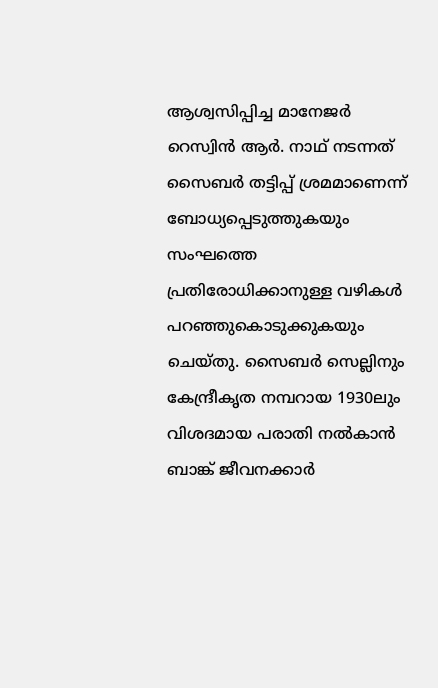ആശ്വസിപ്പിച്ച മാനേജർ റെസ്വിൻ ആർ. നാഥ് നടന്നത് സൈബർ തട്ടിപ്പ് ശ്രമമാണെന്ന് ബോധ്യപ്പെടുത്തുകയും സംഘത്തെ പ്രതിരോധിക്കാനുള്ള വഴികൾ പറഞ്ഞുകൊടുക്കുകയും ചെയ്തു. സൈബർ സെല്ലിനും കേന്ദ്രീകൃത നമ്പറായ 1930ലും വിശദമായ പരാതി നൽകാൻ ബാങ്ക് ജീവനക്കാർ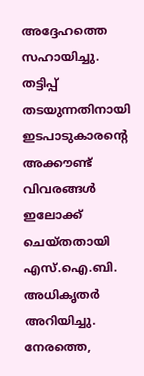അദ്ദേഹത്തെ സഹായിച്ചു. തട്ടിപ്പ് തടയുന്നതിനായി ഇടപാടുകാരന്റെ അക്കൗണ്ട് വിവരങ്ങൾ ഇലോക്ക് ചെയ്തതായി എസ്.ഐ.ബി. അധികൃതർ അറിയിച്ചു. നേരത്തെ,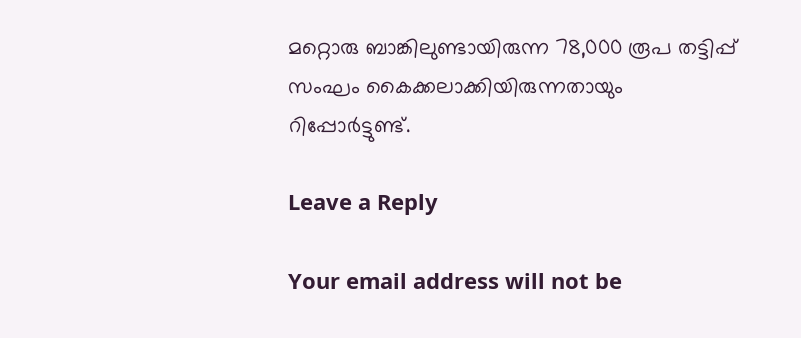മറ്റൊരു ബാങ്കിലുണ്ടായിരുന്ന 78,000 രൂപ തട്ടിപ്പ് സംഘം കൈക്കലാക്കിയിരുന്നതായും റിപ്പോർട്ടുണ്ട്.

Leave a Reply

Your email address will not be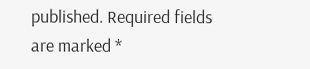published. Required fields are marked *